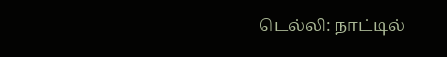டெல்லி: நாட்டில்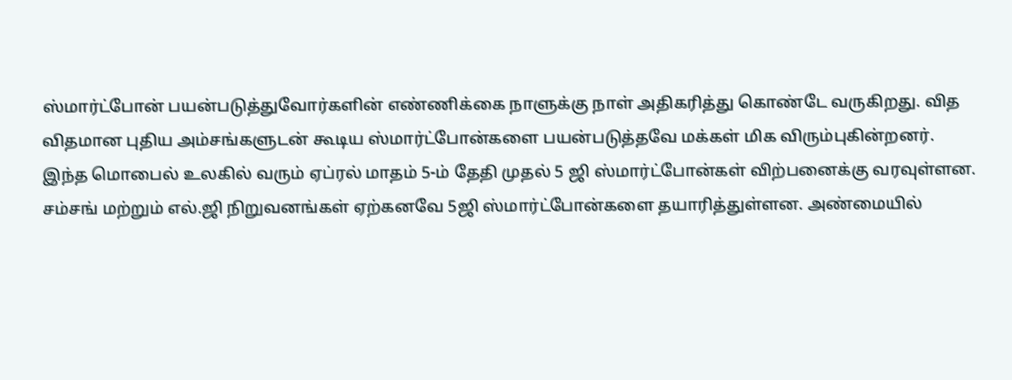ஸ்மார்ட்போன் பயன்படுத்துவோர்களின் எண்ணிக்கை நாளுக்கு நாள் அதிகரித்து கொண்டே வருகிறது. வித விதமான புதிய அம்சங்களுடன் கூடிய ஸ்மார்ட்போன்களை பயன்படுத்தவே மக்கள் மிக விரும்புகின்றனர்.
இந்த மொபைல் உலகில் வரும் ஏப்ரல் மாதம் 5-ம் தேதி முதல் 5 ஜி ஸ்மார்ட்போன்கள் விற்பனைக்கு வரவுள்ளன. சம்சங் மற்றும் எல்.ஜி நிறுவனங்கள் ஏற்கனவே 5ஜி ஸ்மார்ட்போன்களை தயாரித்துள்ளன. அண்மையில்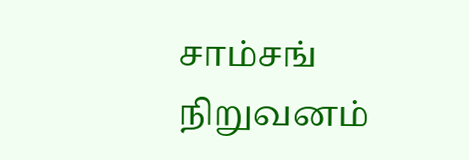சாம்சங் நிறுவனம்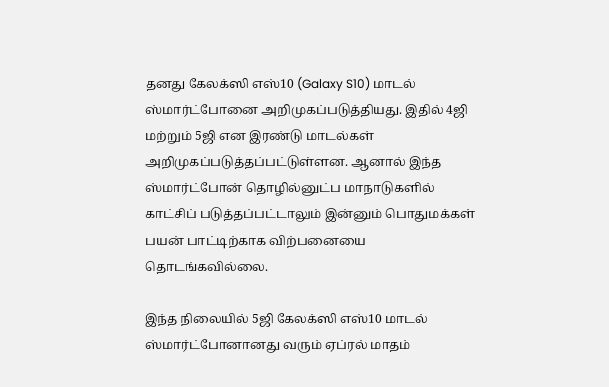தனது கேலக்ஸி எஸ்10 (Galaxy S10) மாடல் ஸ்மார்ட்போனை அறிமுகப்படுத்தியது. இதில் 4ஜி மற்றும் 5ஜி என இரண்டு மாடல்கள் அறிமுகப்படுத்தப்பட்டுள்ளன. ஆனால் இந்த ஸ்மார்ட்போன் தொழில்னுட்ப மாநாடுகளில் காட்சிப் படுத்தப்பட்டாலும் இன்னும் பொதுமக்கள் பயன் பாட்டிற்காக விற்பனையை தொடங்கவில்லை.

இந்த நிலையில் 5ஜி கேலக்ஸி எஸ்10 மாடல் ஸ்மார்ட்போனானது வரும் ஏப்ரல் மாதம்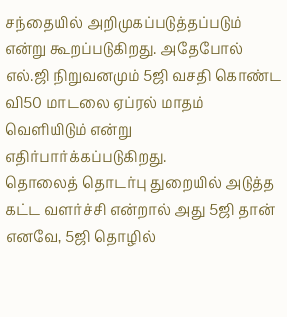சந்தையில் அறிமுகப்படுத்தப்படும் என்று கூறப்படுகிறது. அதேபோல் எல்.ஜி நிறுவனமும் 5ஜி வசதி கொண்ட வி50 மாடலை ஏப்ரல் மாதம் வெளியிடும் என்று எதிர்பார்க்கப்படுகிறது.
தொலைத் தொடர்பு துறையில் அடுத்த கட்ட வளர்ச்சி என்றால் அது 5ஜி தான் எனவே, 5ஜி தொழில்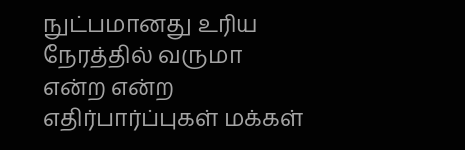நுட்பமானது உரிய நேரத்தில் வருமா என்ற என்ற எதிர்பார்ப்புகள் மக்கள்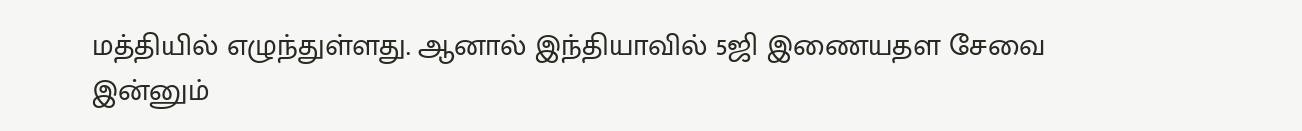மத்தியில் எழுந்துள்ளது. ஆனால் இந்தியாவில் 5ஜி இணையதள சேவை இன்னும்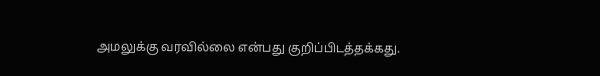அமலுக்கு வரவில்லை என்பது குறிப்பிடத்தக்கது.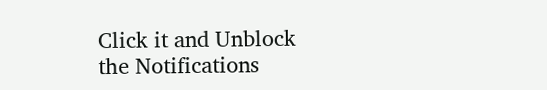Click it and Unblock the Notifications